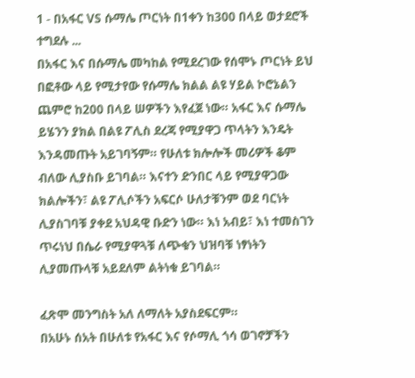1 - በአፋር VS ሱማሌ ጦርነት በ1ቀን ከ300 በላይ ወታደሮች ተግደሉ ...
በአፋር እና በሱማሌ መካከል የሚደረገው የሰሞኑ ጦርነት ይህ በፎቶው ላይ የሚታየው የሱማሌ ክልል ልዩ ሃይል ኮሮኔልን ጨምሮ ከ200 በላይ ሠዎችን እየፈጀ ነው። አፋር እና ሱማሌ ይሄንን ያክል በልዩ ፖሊስ ደረጃ የሚያዋጋ ጥላትን እንዴት እንዳመጡት አይገባኝም። የሁለቱ ክሎሎች መሪዎች ቆም ብለው ሊያስቡ ይገባል። እናተን ድንበር ላይ የሚያዋጋው ክልሎችን፣ ልዩ ፖሊሶችን አፍርሶ ሁለታቹንም ወደ ባርነት ሊያስገባቹ ያቀደ አህዳዊ ቡድን ነው። እነ አብይ፣ እነ ተመስገን ጥሩነህ በሴራ የሚያዋጓቹ ለጭቁን ህዝባቹ ነፃነትን ሊያመጡላቹ አይደለም ልትነቁ ይገባል።

ፈጽሞ መንግስት አለ ለማለት አያስደፍርም።
በአሁኑ ሰአት በሁለቱ የአፋር እና የሶማሊ ጎሳ ወገኖቻችን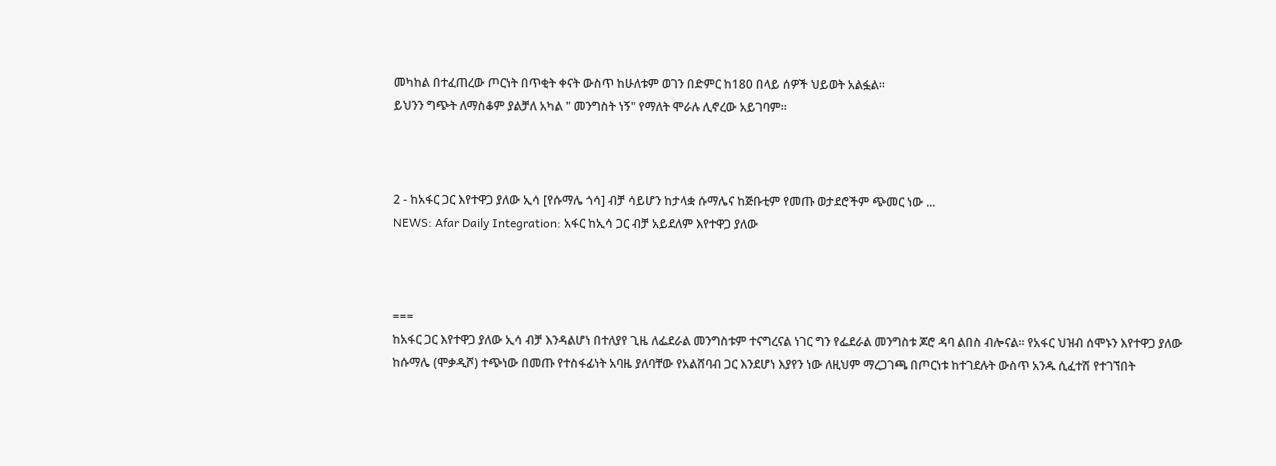መካከል በተፈጠረው ጦርነት በጥቂት ቀናት ውስጥ ከሁለቱም ወገን በድምር ከ180 በላይ ሰዎች ህይወት አልፏል።
ይህንን ግጭት ለማስቆም ያልቻለ አካል " መንግስት ነኝ" የማለት ሞራሉ ሊኖረው አይገባም።



2 - ከአፋር ጋር እየተዋጋ ያለው ኢሳ [የሱማሌ ጎሳ] ብቻ ሳይሆን ከታላቋ ሱማሌና ከጅቡቲም የመጡ ወታደሮችም ጭመር ነው ...
NEWS: Afar Daily Integration: አፋር ከኢሳ ጋር ብቻ አይደለም እየተዋጋ ያለው



===
ከአፋር ጋር እየተዋጋ ያለው ኢሳ ብቻ እንዳልሆነ በተለያየ ጊዜ ለፌደራል መንግስቱም ተናግረናል ነገር ግን የፌደራል መንግስቱ ጆሮ ዳባ ልበስ ብሎናል። የአፋር ህዝብ ሰሞኑን እየተዋጋ ያለው ከሱማሌ (ሞቃዲሾ) ተጭነው በመጡ የተስፋፊነት አባዜ ያለባቸው የአልሸባብ ጋር እንደሆነ እያየን ነው ለዚህም ማረጋገጫ በጦርነቱ ከተገደሉት ውስጥ አንዱ ሲፈተሽ የተገኘበት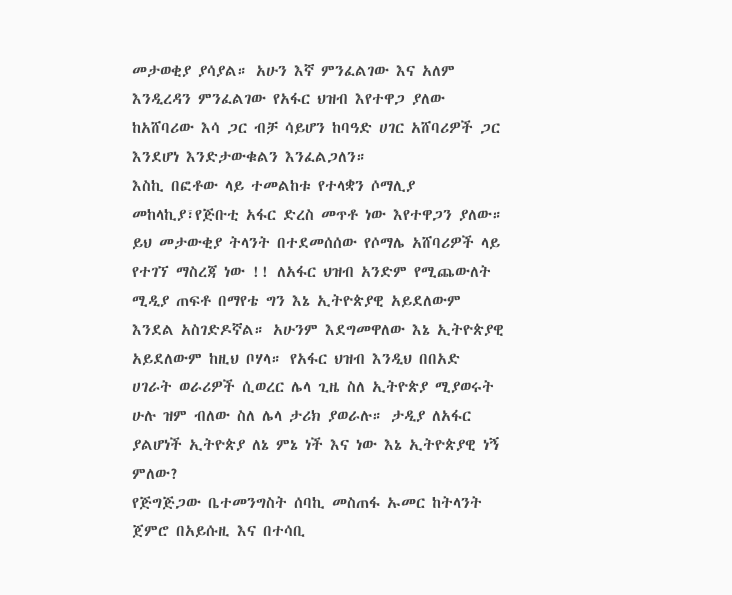መታወቂያ ያሳያል። አሁን እኛ ምንፈልገው እና አለም እንዲረዳን ምንፈልገው የአፋር ህዝብ እየተዋጋ ያለው ከአሸባሪው እሳ ጋር ብቻ ሳይሆን ከባዓድ ሀገር አሸባሪዎች ጋር እንደሆነ እንድታውቁልን እንፈልጋለን።
እስኪ በፎቶው ላይ ተመልከቱ የተላቋን ሶማሊያ መከላኪያ፣የጅቡቲ አፋር ድረስ መጥቶ ነው እየተዋጋን ያለው። ይህ መታውቂያ ትላንት በተደመሰሰው የሶማሌ አሸባሪዎች ላይ የተገኘ ማስረጃ ነው !! ለአፋር ህዝብ አንድም የሚጨውለት ሚዲያ ጠፍቶ በማየቴ ግን እኔ ኢትዮጵያዊ አይደለውም እንደል አስገድዶኛል። አሁንም እደግመዋለው እኔ ኢትዮጵያዊ አይደለውም ከዚህ ቦሃላ። የአፋር ህዝብ እንዲህ በበአድ ሀገራት ወራሪዎች ሲወረር ሌላ ጊዜ ስለ ኢትዮጵያ ሚያወሩት ሁሉ ዝም ብለው ስለ ሌላ ታሪክ ያወራሉ። ታዲያ ለአፋር ያልሆነች ኢትዮጵያ ለኔ ምኔ ነች እና ነው እኔ ኢትዮጵያዊ ነኝ ምለው?
የጅግጅጋው ቤተመንግስት ሰባኪ መስጠፋ ኡመር ከትላንት ጀምሮ በአይሱዚ እና በተሳቢ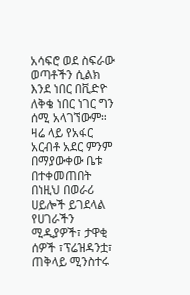አሳፍሮ ወደ ስፍራው ወጣቶችን ሲልክ እንደ ነበር በቪድዮ ለቅቄ ነበር ነገር ግን ሰሚ አላገኘውም። ዛሬ ላይ የአፋር አርብቶ አደር ምንም በማያውቀው ቤቱ በተቀመጠበት በነዚህ በወራሪ ሀይሎች ይገደላል የሀገራችን ሚዲያዎች፣ ታዋቂ ሰዎች ፣ፕሬዝዳንቷ፣ ጠቅላይ ሚንስተሩ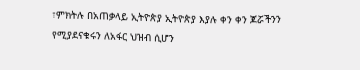፣ምክትሉ በአጠቃላይ ኢትዮጵያ ኢትዮጵያ እያሉ ቀን ቀን ጆሯችንን የሚያደናቁሩን ለአፋር ህዝብ ሲሆን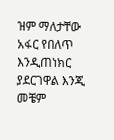ዝም ማለታቸው አፋር የበለጥ እንዲጠነክር ያደርገዋል እንጂ መቼም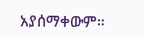አያሰማቀውም።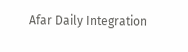Afar Daily Integration